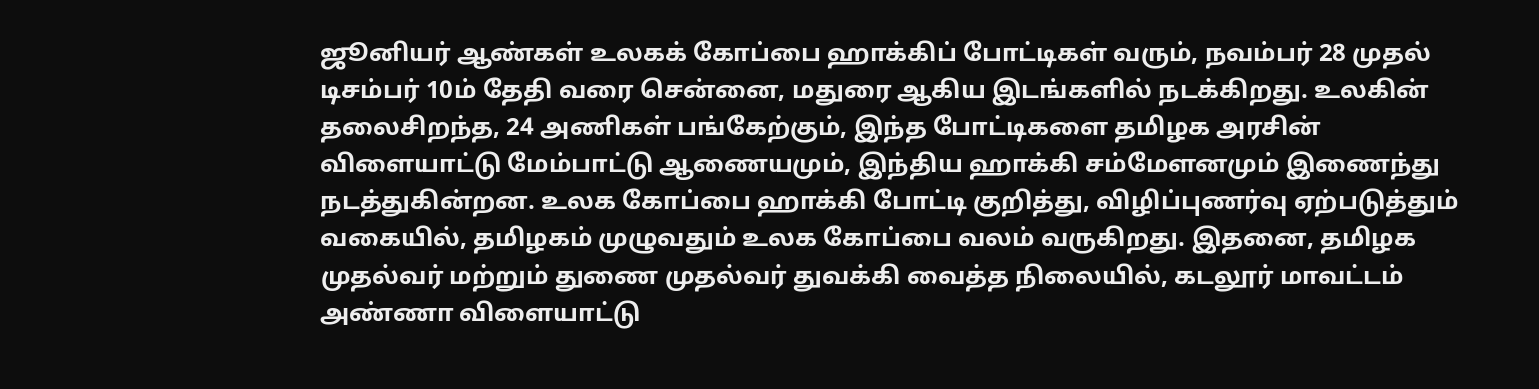ஜூனியர் ஆண்கள் உலகக் கோப்பை ஹாக்கிப் போட்டிகள் வரும், நவம்பர் 28 முதல் டிசம்பர் 10ம் தேதி வரை சென்னை, மதுரை ஆகிய இடங்களில் நடக்கிறது. உலகின் தலைசிறந்த, 24 அணிகள் பங்கேற்கும், இந்த போட்டிகளை தமிழக அரசின் விளையாட்டு மேம்பாட்டு ஆணையமும், இந்திய ஹாக்கி சம்மேளனமும் இணைந்து நடத்துகின்றன. உலக கோப்பை ஹாக்கி போட்டி குறித்து, விழிப்புணர்வு ஏற்படுத்தும் வகையில், தமிழகம் முழுவதும் உலக கோப்பை வலம் வருகிறது. இதனை, தமிழக முதல்வர் மற்றும் துணை முதல்வர் துவக்கி வைத்த நிலையில், கடலூர் மாவட்டம் அண்ணா விளையாட்டு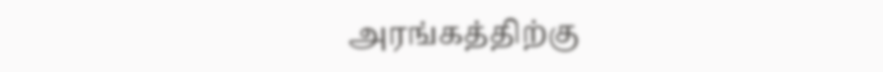அரங்கத்திற்கு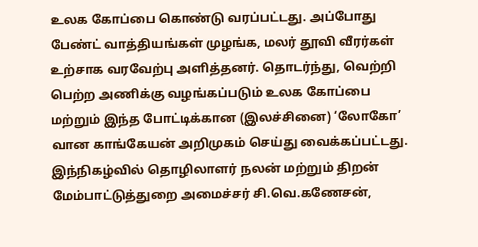உலக கோப்பை கொண்டு வரப்பட்டது. அப்போது பேண்ட் வாத்தியங்கள் முழங்க, மலர் தூவி வீரர்கள் உற்சாக வரவேற்பு அளித்தனர். தொடர்ந்து, வெற்றி பெற்ற அணிக்கு வழங்கப்படும் உலக கோப்பை மற்றும் இந்த போட்டிக்கான (இலச்சினை) ‘லோகோ’ வான காங்கேயன் அறிமுகம் செய்து வைக்கப்பட்டது. இந்நிகழ்வில் தொழிலாளர் நலன் மற்றும் திறன் மேம்பாட்டுத்துறை அமைச்சர் சி.வெ.கணேசன்,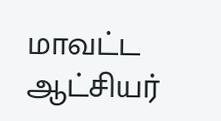மாவட்ட ஆட்சியர்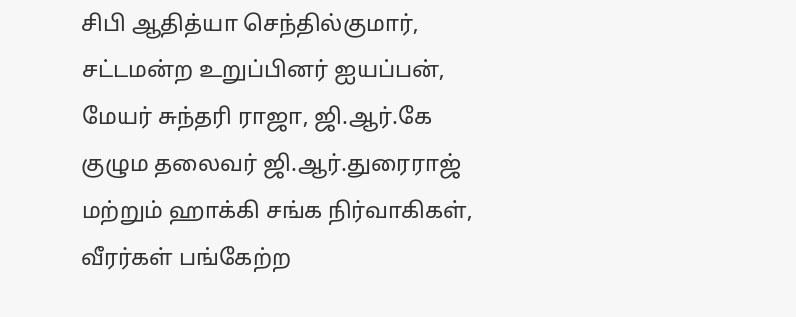சிபி ஆதித்யா செந்தில்குமார், சட்டமன்ற உறுப்பினர் ஐயப்பன், மேயர் சுந்தரி ராஜா, ஜி.ஆர்.கே குழும தலைவர் ஜி.ஆர்.துரைராஜ் மற்றும் ஹாக்கி சங்க நிர்வாகிகள், வீரர்கள் பங்கேற்ற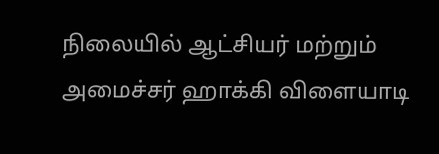நிலையில் ஆட்சியர் மற்றும் அமைச்சர் ஹாக்கி விளையாடி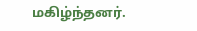மகிழ்ந்தனர்.